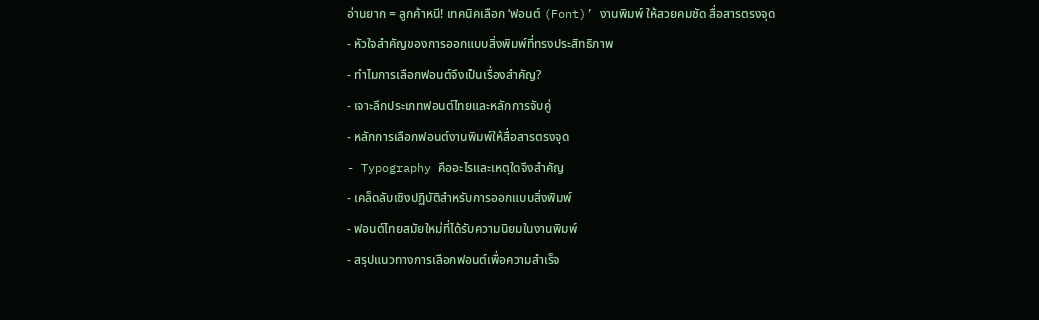อ่านยาก = ลูกค้าหนี! เทคนิคเลือก ‘ฟอนต์ (Font)’ งานพิมพ์ ให้สวยคมชัด สื่อสารตรงจุด
- หัวใจสำคัญของการออกแบบสิ่งพิมพ์ที่ทรงประสิทธิภาพ
- ทำไมการเลือกฟอนต์จึงเป็นเรื่องสำคัญ?
- เจาะลึกประเภทฟอนต์ไทยและหลักการจับคู่
- หลักการเลือกฟอนต์งานพิมพ์ให้สื่อสารตรงจุด
- Typography คืออะไรและเหตุใดจึงสำคัญ
- เคล็ดลับเชิงปฏิบัติสำหรับการออกแบบสิ่งพิมพ์
- ฟอนต์ไทยสมัยใหม่ที่ได้รับความนิยมในงานพิมพ์
- สรุปแนวทางการเลือกฟอนต์เพื่อความสำเร็จ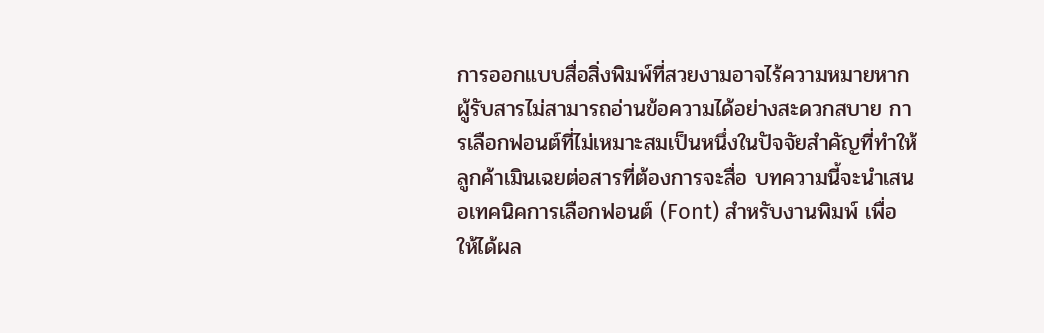การออกแบบสื่อสิ่งพิมพ์ที่สวยงามอาจไร้ความหมายหากผู้รับสารไม่สามารถอ่านข้อความได้อย่างสะดวกสบาย การเลือกฟอนต์ที่ไม่เหมาะสมเป็นหนึ่งในปัจจัยสำคัญที่ทำให้ลูกค้าเมินเฉยต่อสารที่ต้องการจะสื่อ บทความนี้จะนำเสนอเทคนิคการเลือกฟอนต์ (Font) สำหรับงานพิมพ์ เพื่อให้ได้ผล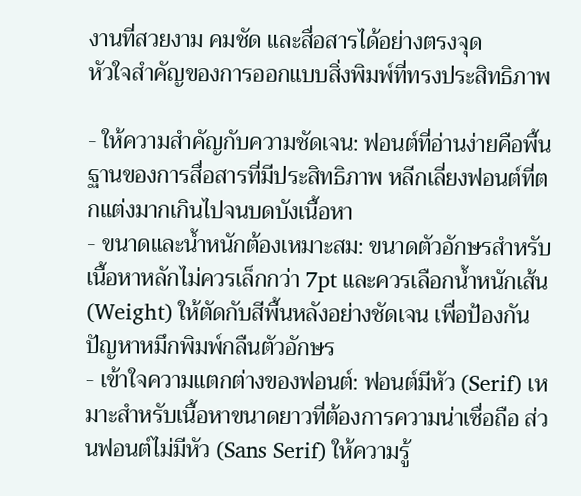งานที่สวยงาม คมชัด และสื่อสารได้อย่างตรงจุด
หัวใจสำคัญของการออกแบบสิ่งพิมพ์ที่ทรงประสิทธิภาพ

- ให้ความสำคัญกับความชัดเจน: ฟอนต์ที่อ่านง่ายคือพื้นฐานของการสื่อสารที่มีประสิทธิภาพ หลีกเลี่ยงฟอนต์ที่ตกแต่งมากเกินไปจนบดบังเนื้อหา
- ขนาดและน้ำหนักต้องเหมาะสม: ขนาดตัวอักษรสำหรับเนื้อหาหลักไม่ควรเล็กกว่า 7pt และควรเลือกน้ำหนักเส้น (Weight) ให้ตัดกับสีพื้นหลังอย่างชัดเจน เพื่อป้องกันปัญหาหมึกพิมพ์กลืนตัวอักษร
- เข้าใจความแตกต่างของฟอนต์: ฟอนต์มีหัว (Serif) เหมาะสำหรับเนื้อหาขนาดยาวที่ต้องการความน่าเชื่อถือ ส่วนฟอนต์ไม่มีหัว (Sans Serif) ให้ความรู้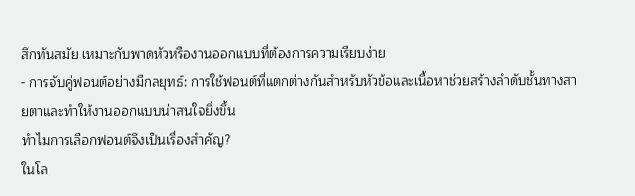สึกทันสมัย เหมาะกับพาดหัวหรืองานออกแบบที่ต้องการความเรียบง่าย
- การจับคู่ฟอนต์อย่างมีกลยุทธ์: การใช้ฟอนต์ที่แตกต่างกันสำหรับหัวข้อและเนื้อหาช่วยสร้างลำดับชั้นทางสายตาและทำให้งานออกแบบน่าสนใจยิ่งขึ้น
ทำไมการเลือกฟอนต์จึงเป็นเรื่องสำคัญ?
ในโล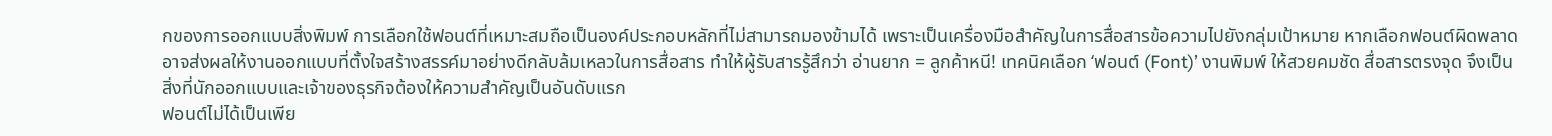กของการออกแบบสิ่งพิมพ์ การเลือกใช้ฟอนต์ที่เหมาะสมถือเป็นองค์ประกอบหลักที่ไม่สามารถมองข้ามได้ เพราะเป็นเครื่องมือสำคัญในการสื่อสารข้อความไปยังกลุ่มเป้าหมาย หากเลือกฟอนต์ผิดพลาด อาจส่งผลให้งานออกแบบที่ตั้งใจสร้างสรรค์มาอย่างดีกลับล้มเหลวในการสื่อสาร ทำให้ผู้รับสารรู้สึกว่า อ่านยาก = ลูกค้าหนี! เทคนิคเลือก ‘ฟอนต์ (Font)’ งานพิมพ์ ให้สวยคมชัด สื่อสารตรงจุด จึงเป็นสิ่งที่นักออกแบบและเจ้าของธุรกิจต้องให้ความสำคัญเป็นอันดับแรก
ฟอนต์ไม่ได้เป็นเพีย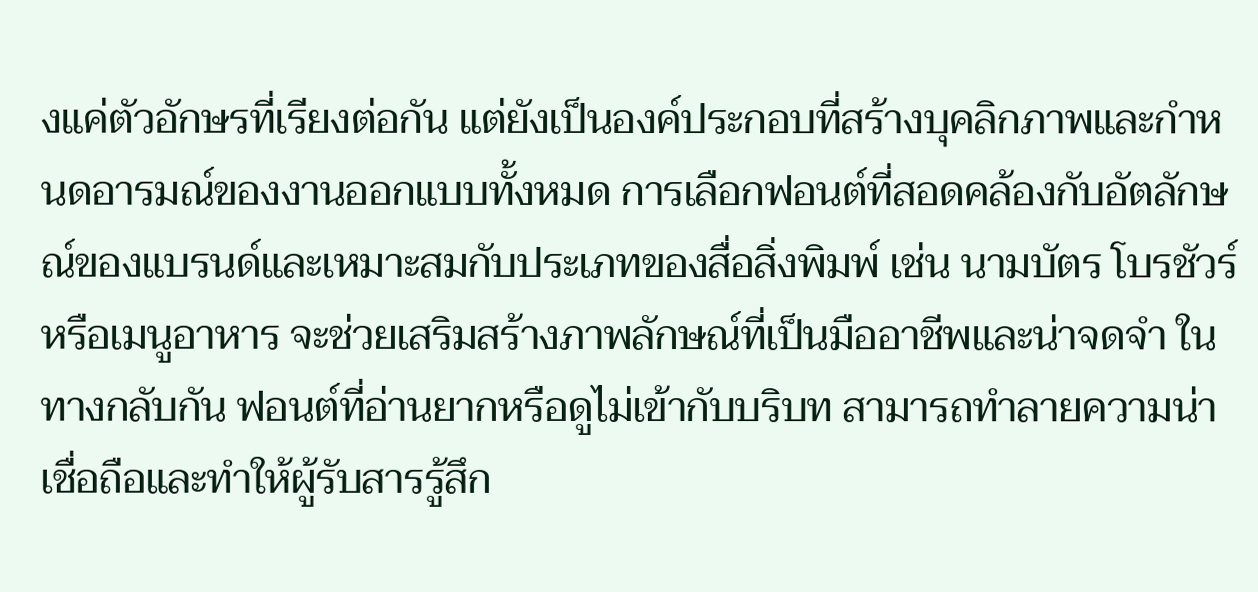งแค่ตัวอักษรที่เรียงต่อกัน แต่ยังเป็นองค์ประกอบที่สร้างบุคลิกภาพและกำหนดอารมณ์ของงานออกแบบทั้งหมด การเลือกฟอนต์ที่สอดคล้องกับอัตลักษณ์ของแบรนด์และเหมาะสมกับประเภทของสื่อสิ่งพิมพ์ เช่น นามบัตร โบรชัวร์ หรือเมนูอาหาร จะช่วยเสริมสร้างภาพลักษณ์ที่เป็นมืออาชีพและน่าจดจำ ในทางกลับกัน ฟอนต์ที่อ่านยากหรือดูไม่เข้ากับบริบท สามารถทำลายความน่าเชื่อถือและทำให้ผู้รับสารรู้สึก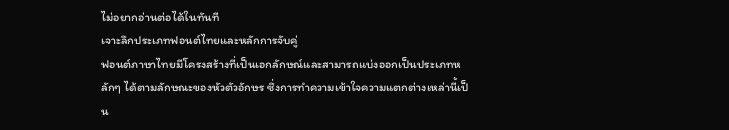ไม่อยากอ่านต่อได้ในทันที
เจาะลึกประเภทฟอนต์ไทยและหลักการจับคู่
ฟอนต์ภาษาไทยมีโครงสร้างที่เป็นเอกลักษณ์และสามารถแบ่งออกเป็นประเภทหลักๆ ได้ตามลักษณะของหัวตัวอักษร ซึ่งการทำความเข้าใจความแตกต่างเหล่านี้เป็น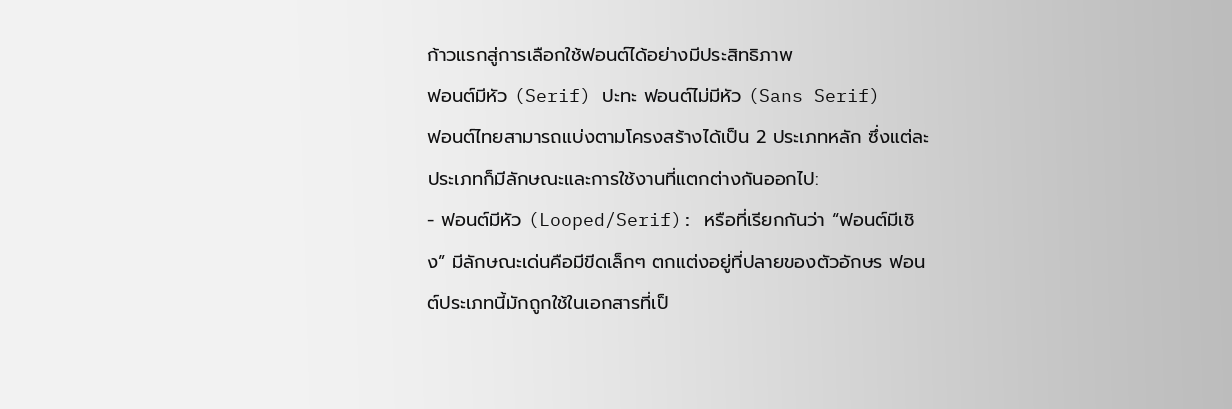ก้าวแรกสู่การเลือกใช้ฟอนต์ได้อย่างมีประสิทธิภาพ
ฟอนต์มีหัว (Serif) ปะทะ ฟอนต์ไม่มีหัว (Sans Serif)
ฟอนต์ไทยสามารถแบ่งตามโครงสร้างได้เป็น 2 ประเภทหลัก ซึ่งแต่ละประเภทก็มีลักษณะและการใช้งานที่แตกต่างกันออกไป:
- ฟอนต์มีหัว (Looped/Serif): หรือที่เรียกกันว่า “ฟอนต์มีเชิง” มีลักษณะเด่นคือมีขีดเล็กๆ ตกแต่งอยู่ที่ปลายของตัวอักษร ฟอนต์ประเภทนี้มักถูกใช้ในเอกสารที่เป็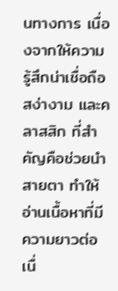นทางการ เนื่องจากให้ความรู้สึกน่าเชื่อถือ สง่างาม และคลาสสิก ที่สำคัญคือช่วยนำสายตา ทำให้อ่านเนื้อหาที่มีความยาวต่อเนื่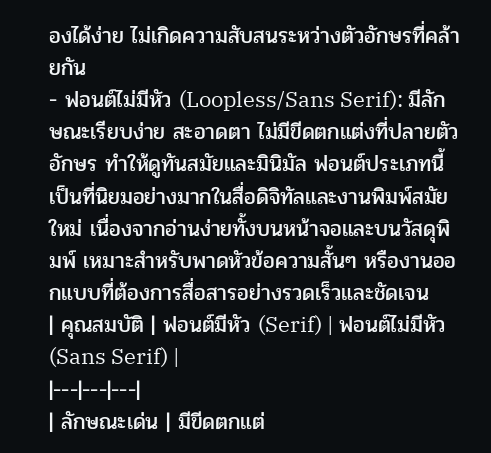องได้ง่าย ไม่เกิดความสับสนระหว่างตัวอักษรที่คล้ายกัน
- ฟอนต์ไม่มีหัว (Loopless/Sans Serif): มีลักษณะเรียบง่าย สะอาดตา ไม่มีขีดตกแต่งที่ปลายตัวอักษร ทำให้ดูทันสมัยและมินิมัล ฟอนต์ประเภทนี้เป็นที่นิยมอย่างมากในสื่อดิจิทัลและงานพิมพ์สมัยใหม่ เนื่องจากอ่านง่ายทั้งบนหน้าจอและบนวัสดุพิมพ์ เหมาะสำหรับพาดหัวข้อความสั้นๆ หรืองานออกแบบที่ต้องการสื่อสารอย่างรวดเร็วและชัดเจน
| คุณสมบัติ | ฟอนต์มีหัว (Serif) | ฟอนต์ไม่มีหัว (Sans Serif) |
|---|---|---|
| ลักษณะเด่น | มีขีดตกแต่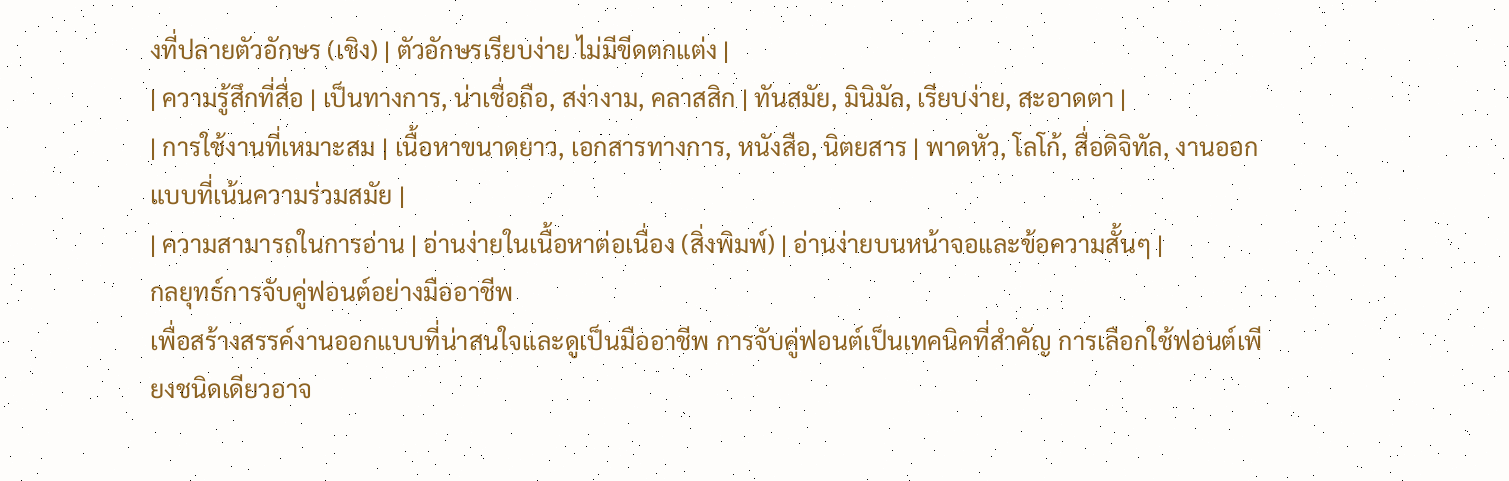งที่ปลายตัวอักษร (เชิง) | ตัวอักษรเรียบง่าย ไม่มีขีดตกแต่ง |
| ความรู้สึกที่สื่อ | เป็นทางการ, น่าเชื่อถือ, สง่างาม, คลาสสิก | ทันสมัย, มินิมัล, เรียบง่าย, สะอาดตา |
| การใช้งานที่เหมาะสม | เนื้อหาขนาดยาว, เอกสารทางการ, หนังสือ, นิตยสาร | พาดหัว, โลโก้, สื่อดิจิทัล, งานออกแบบที่เน้นความร่วมสมัย |
| ความสามารถในการอ่าน | อ่านง่ายในเนื้อหาต่อเนื่อง (สิ่งพิมพ์) | อ่านง่ายบนหน้าจอและข้อความสั้นๆ |
กลยุทธ์การจับคู่ฟอนต์อย่างมืออาชีพ
เพื่อสร้างสรรค์งานออกแบบที่น่าสนใจและดูเป็นมืออาชีพ การจับคู่ฟอนต์เป็นเทคนิคที่สำคัญ การเลือกใช้ฟอนต์เพียงชนิดเดียวอาจ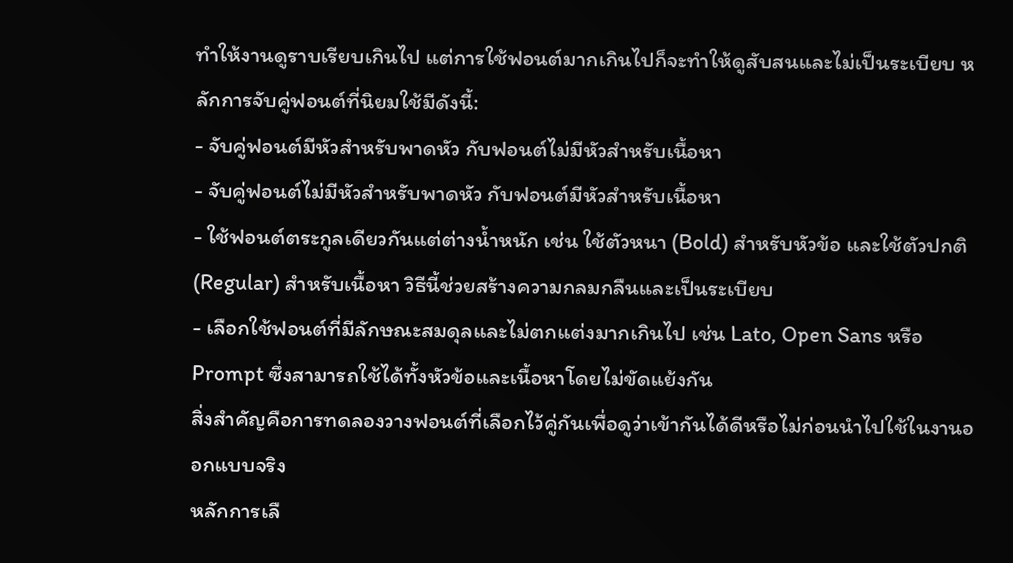ทำให้งานดูราบเรียบเกินไป แต่การใช้ฟอนต์มากเกินไปก็จะทำให้ดูสับสนและไม่เป็นระเบียบ หลักการจับคู่ฟอนต์ที่นิยมใช้มีดังนี้:
- จับคู่ฟอนต์มีหัวสำหรับพาดหัว กับฟอนต์ไม่มีหัวสำหรับเนื้อหา
- จับคู่ฟอนต์ไม่มีหัวสำหรับพาดหัว กับฟอนต์มีหัวสำหรับเนื้อหา
- ใช้ฟอนต์ตระกูลเดียวกันแต่ต่างน้ำหนัก เช่น ใช้ตัวหนา (Bold) สำหรับหัวข้อ และใช้ตัวปกติ (Regular) สำหรับเนื้อหา วิธีนี้ช่วยสร้างความกลมกลืนและเป็นระเบียบ
- เลือกใช้ฟอนต์ที่มีลักษณะสมดุลและไม่ตกแต่งมากเกินไป เช่น Lato, Open Sans หรือ Prompt ซึ่งสามารถใช้ได้ทั้งหัวข้อและเนื้อหาโดยไม่ขัดแย้งกัน
สิ่งสำคัญคือการทดลองวางฟอนต์ที่เลือกไว้คู่กันเพื่อดูว่าเข้ากันได้ดีหรือไม่ก่อนนำไปใช้ในงานออกแบบจริง
หลักการเลื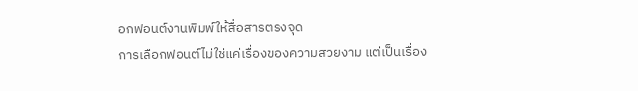อกฟอนต์งานพิมพ์ให้สื่อสารตรงจุด
การเลือกฟอนต์ไม่ใช่แค่เรื่องของความสวยงาม แต่เป็นเรื่อง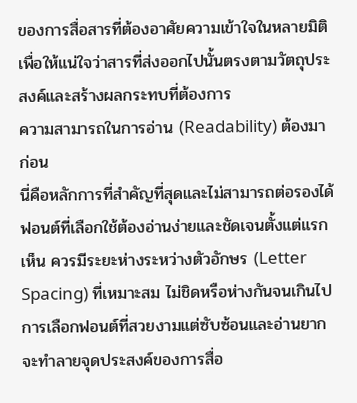ของการสื่อสารที่ต้องอาศัยความเข้าใจในหลายมิติ เพื่อให้แน่ใจว่าสารที่ส่งออกไปนั้นตรงตามวัตถุประสงค์และสร้างผลกระทบที่ต้องการ
ความสามารถในการอ่าน (Readability) ต้องมาก่อน
นี่คือหลักการที่สำคัญที่สุดและไม่สามารถต่อรองได้ ฟอนต์ที่เลือกใช้ต้องอ่านง่ายและชัดเจนตั้งแต่แรกเห็น ควรมีระยะห่างระหว่างตัวอักษร (Letter Spacing) ที่เหมาะสม ไม่ชิดหรือห่างกันจนเกินไป การเลือกฟอนต์ที่สวยงามแต่ซับซ้อนและอ่านยากจะทำลายจุดประสงค์ของการสื่อ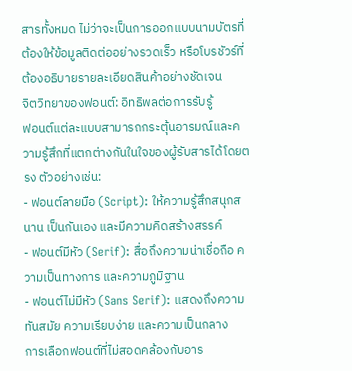สารทั้งหมด ไม่ว่าจะเป็นการออกแบบนามบัตรที่ต้องให้ข้อมูลติดต่ออย่างรวดเร็ว หรือโบรชัวร์ที่ต้องอธิบายรายละเอียดสินค้าอย่างชัดเจน
จิตวิทยาของฟอนต์: อิทธิพลต่อการรับรู้
ฟอนต์แต่ละแบบสามารถกระตุ้นอารมณ์และความรู้สึกที่แตกต่างกันในใจของผู้รับสารได้โดยตรง ตัวอย่างเช่น:
- ฟอนต์ลายมือ (Script): ให้ความรู้สึกสนุกสนาน เป็นกันเอง และมีความคิดสร้างสรรค์
- ฟอนต์มีหัว (Serif): สื่อถึงความน่าเชื่อถือ ความเป็นทางการ และความภูมิฐาน
- ฟอนต์ไม่มีหัว (Sans Serif): แสดงถึงความทันสมัย ความเรียบง่าย และความเป็นกลาง
การเลือกฟอนต์ที่ไม่สอดคล้องกับอาร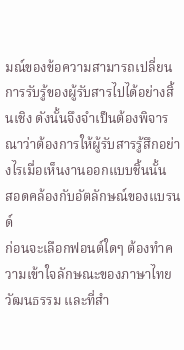มณ์ของข้อความสามารถเปลี่ยนการรับรู้ของผู้รับสารไปได้อย่างสิ้นเชิง ดังนั้นจึงจำเป็นต้องพิจารณาว่าต้องการให้ผู้รับสารรู้สึกอย่างไรเมื่อเห็นงานออกแบบชิ้นนั้น
สอดคล้องกับอัตลักษณ์ของแบรนด์
ก่อนจะเลือกฟอนต์ใดๆ ต้องทำความเข้าใจลักษณะของภาษาไทย วัฒนธรรม และที่สำ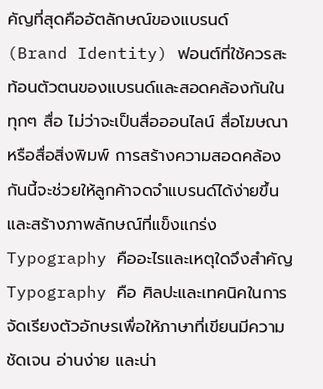คัญที่สุดคืออัตลักษณ์ของแบรนด์ (Brand Identity) ฟอนต์ที่ใช้ควรสะท้อนตัวตนของแบรนด์และสอดคล้องกันในทุกๆ สื่อ ไม่ว่าจะเป็นสื่อออนไลน์ สื่อโฆษณา หรือสื่อสิ่งพิมพ์ การสร้างความสอดคล้องกันนี้จะช่วยให้ลูกค้าจดจำแบรนด์ได้ง่ายขึ้นและสร้างภาพลักษณ์ที่แข็งแกร่ง
Typography คืออะไรและเหตุใดจึงสำคัญ
Typography คือ ศิลปะและเทคนิคในการจัดเรียงตัวอักษรเพื่อให้ภาษาที่เขียนมีความชัดเจน อ่านง่าย และน่า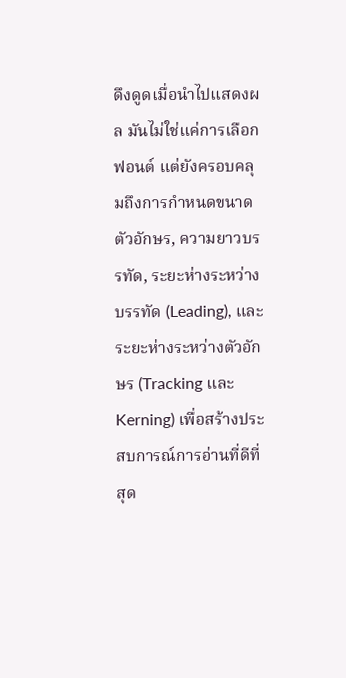ดึงดูดเมื่อนำไปแสดงผล มันไม่ใช่แค่การเลือกฟอนต์ แต่ยังครอบคลุมถึงการกำหนดขนาดตัวอักษร, ความยาวบรรทัด, ระยะห่างระหว่างบรรทัด (Leading), และระยะห่างระหว่างตัวอักษร (Tracking และ Kerning) เพื่อสร้างประสบการณ์การอ่านที่ดีที่สุด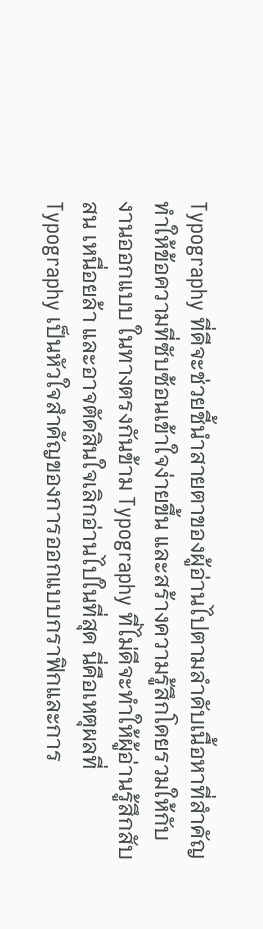Typography ที่ดีจะช่วยชี้นำสายตาของผู้อ่านไปตามลำดับเนื้อหาที่สำคัญ ทำให้ข้อความที่ซับซ้อนเข้าใจง่ายขึ้น และสร้างความรู้สึกโดยรวมให้กับงานออกแบบ ในทางตรงกันข้าม Typography ที่ไม่ดีจะทำให้ผู้อ่านรู้สึกสับสน เหนื่อยล้า และอาจตัดสินใจเลิกอ่านไปในที่สุด นี่คือเหตุผลที่ Typography เป็นหัวใจสำคัญของการออกแบบกราฟิกและการ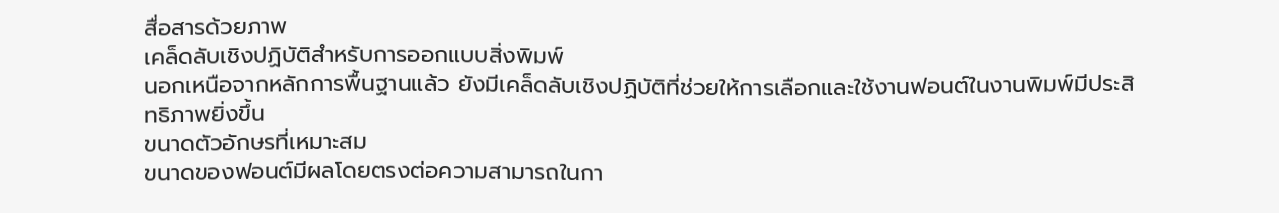สื่อสารด้วยภาพ
เคล็ดลับเชิงปฏิบัติสำหรับการออกแบบสิ่งพิมพ์
นอกเหนือจากหลักการพื้นฐานแล้ว ยังมีเคล็ดลับเชิงปฏิบัติที่ช่วยให้การเลือกและใช้งานฟอนต์ในงานพิมพ์มีประสิทธิภาพยิ่งขึ้น
ขนาดตัวอักษรที่เหมาะสม
ขนาดของฟอนต์มีผลโดยตรงต่อความสามารถในกา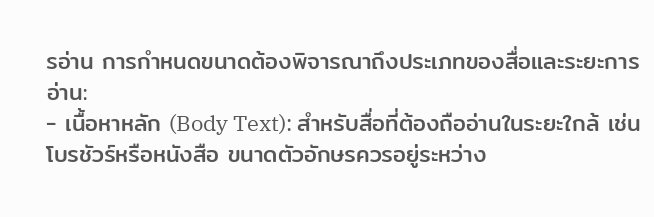รอ่าน การกำหนดขนาดต้องพิจารณาถึงประเภทของสื่อและระยะการอ่าน:
- เนื้อหาหลัก (Body Text): สำหรับสื่อที่ต้องถืออ่านในระยะใกล้ เช่น โบรชัวร์หรือหนังสือ ขนาดตัวอักษรควรอยู่ระหว่าง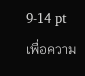9-14 pt เพื่อความ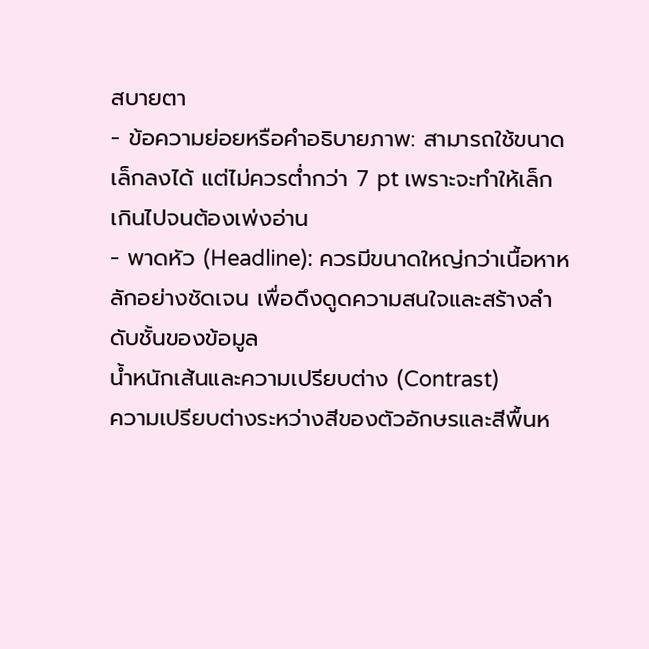สบายตา
- ข้อความย่อยหรือคำอธิบายภาพ: สามารถใช้ขนาดเล็กลงได้ แต่ไม่ควรต่ำกว่า 7 pt เพราะจะทำให้เล็กเกินไปจนต้องเพ่งอ่าน
- พาดหัว (Headline): ควรมีขนาดใหญ่กว่าเนื้อหาหลักอย่างชัดเจน เพื่อดึงดูดความสนใจและสร้างลำดับชั้นของข้อมูล
น้ำหนักเส้นและความเปรียบต่าง (Contrast)
ความเปรียบต่างระหว่างสีของตัวอักษรและสีพื้นห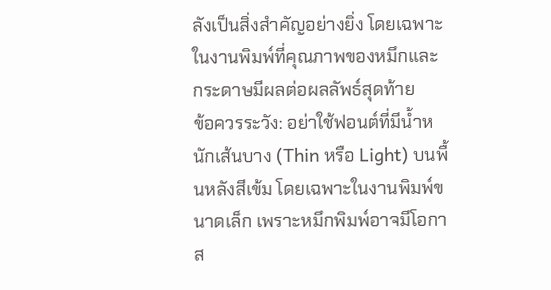ลังเป็นสิ่งสำคัญอย่างยิ่ง โดยเฉพาะในงานพิมพ์ที่คุณภาพของหมึกและกระดาษมีผลต่อผลลัพธ์สุดท้าย
ข้อควรระวัง: อย่าใช้ฟอนต์ที่มีน้ำหนักเส้นบาง (Thin หรือ Light) บนพื้นหลังสีเข้ม โดยเฉพาะในงานพิมพ์ขนาดเล็ก เพราะหมึกพิมพ์อาจมีโอกาส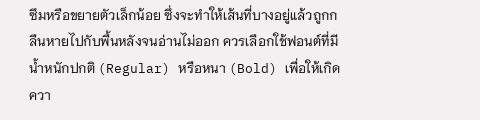ซึมหรือขยายตัวเล็กน้อย ซึ่งจะทำให้เส้นที่บางอยู่แล้วถูกกลืนหายไปกับพื้นหลังจนอ่านไม่ออก ควรเลือกใช้ฟอนต์ที่มีน้ำหนักปกติ (Regular) หรือหนา (Bold) เพื่อให้เกิดควา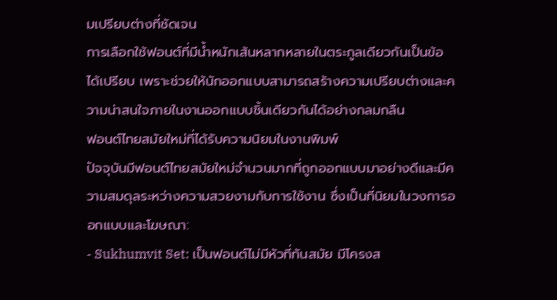มเปรียบต่างที่ชัดเจน
การเลือกใช้ฟอนต์ที่มีน้ำหนักเส้นหลากหลายในตระกูลเดียวกันเป็นข้อได้เปรียบ เพราะช่วยให้นักออกแบบสามารถสร้างความเปรียบต่างและความน่าสนใจภายในงานออกแบบชิ้นเดียวกันได้อย่างกลมกลืน
ฟอนต์ไทยสมัยใหม่ที่ได้รับความนิยมในงานพิมพ์
ปัจจุบันมีฟอนต์ไทยสมัยใหม่จำนวนมากที่ถูกออกแบบมาอย่างดีและมีความสมดุลระหว่างความสวยงามกับการใช้งาน ซึ่งเป็นที่นิยมในวงการออกแบบและโฆษณา:
- Sukhumvit Set: เป็นฟอนต์ไม่มีหัวที่ทันสมัย มีโครงส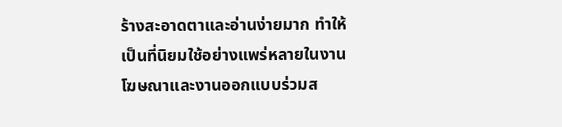ร้างสะอาดตาและอ่านง่ายมาก ทำให้เป็นที่นิยมใช้อย่างแพร่หลายในงานโฆษณาและงานออกแบบร่วมส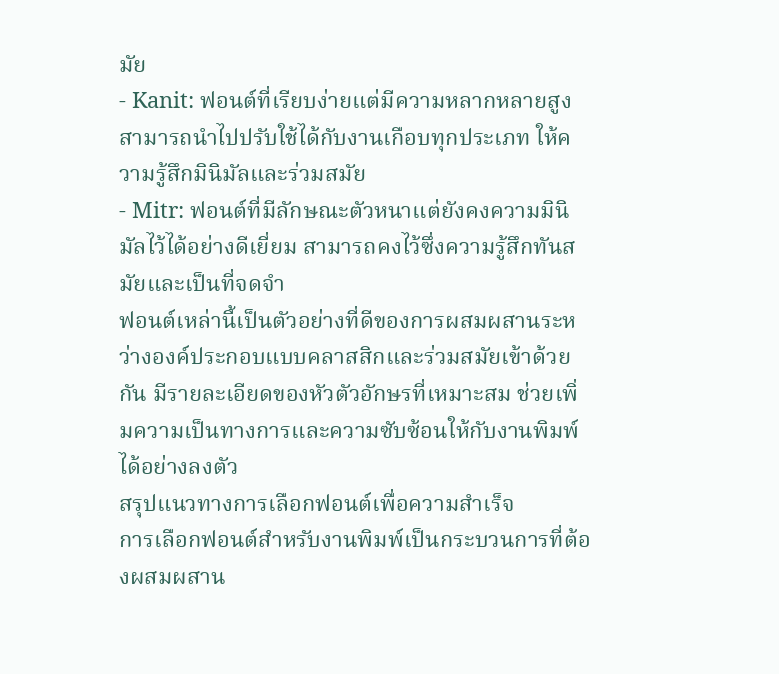มัย
- Kanit: ฟอนต์ที่เรียบง่ายแต่มีความหลากหลายสูง สามารถนำไปปรับใช้ได้กับงานเกือบทุกประเภท ให้ความรู้สึกมินิมัลและร่วมสมัย
- Mitr: ฟอนต์ที่มีลักษณะตัวหนาแต่ยังคงความมินิมัลไว้ได้อย่างดีเยี่ยม สามารถคงไว้ซึ่งความรู้สึกทันสมัยและเป็นที่จดจำ
ฟอนต์เหล่านี้เป็นตัวอย่างที่ดีของการผสมผสานระหว่างองค์ประกอบแบบคลาสสิกและร่วมสมัยเข้าด้วยกัน มีรายละเอียดของหัวตัวอักษรที่เหมาะสม ช่วยเพิ่มความเป็นทางการและความซับซ้อนให้กับงานพิมพ์ได้อย่างลงตัว
สรุปแนวทางการเลือกฟอนต์เพื่อความสำเร็จ
การเลือกฟอนต์สำหรับงานพิมพ์เป็นกระบวนการที่ต้องผสมผสาน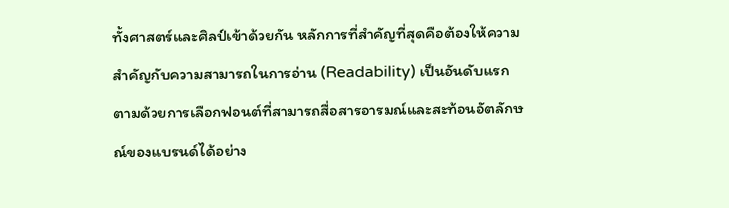ทั้งศาสตร์และศิลป์เข้าด้วยกัน หลักการที่สำคัญที่สุดคือต้องให้ความสำคัญกับความสามารถในการอ่าน (Readability) เป็นอันดับแรก ตามด้วยการเลือกฟอนต์ที่สามารถสื่อสารอารมณ์และสะท้อนอัตลักษณ์ของแบรนด์ได้อย่าง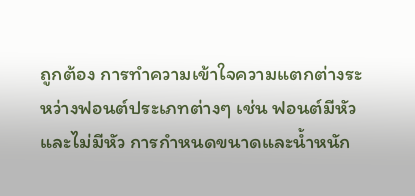ถูกต้อง การทำความเข้าใจความแตกต่างระหว่างฟอนต์ประเภทต่างๆ เช่น ฟอนต์มีหัวและไม่มีหัว การกำหนดขนาดและน้ำหนัก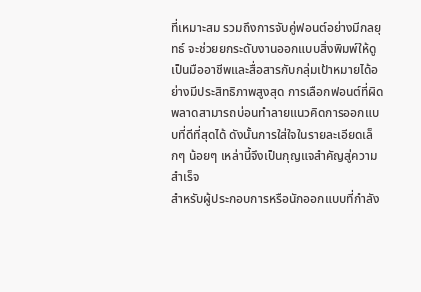ที่เหมาะสม รวมถึงการจับคู่ฟอนต์อย่างมีกลยุทธ์ จะช่วยยกระดับงานออกแบบสิ่งพิมพ์ให้ดูเป็นมืออาชีพและสื่อสารกับกลุ่มเป้าหมายได้อย่างมีประสิทธิภาพสูงสุด การเลือกฟอนต์ที่ผิดพลาดสามารถบ่อนทำลายแนวคิดการออกแบบที่ดีที่สุดได้ ดังนั้นการใส่ใจในรายละเอียดเล็กๆ น้อยๆ เหล่านี้จึงเป็นกุญแจสำคัญสู่ความสำเร็จ
สำหรับผู้ประกอบการหรือนักออกแบบที่กำลัง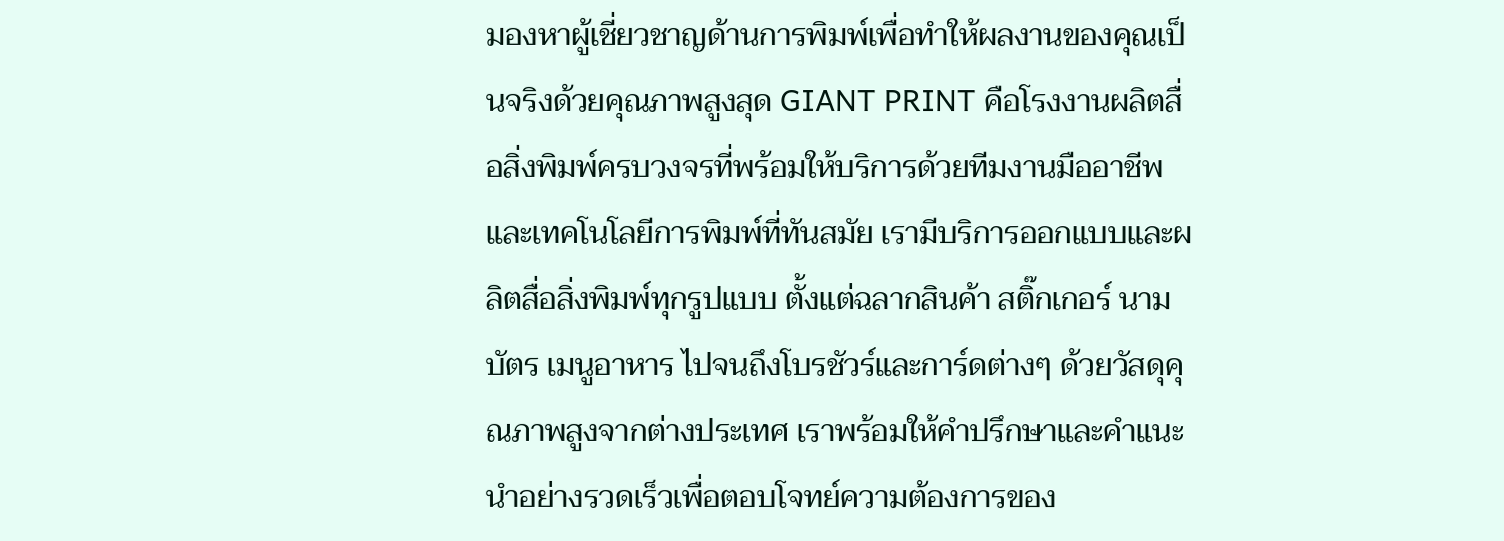มองหาผู้เชี่ยวชาญด้านการพิมพ์เพื่อทำให้ผลงานของคุณเป็นจริงด้วยคุณภาพสูงสุด GIANT PRINT คือโรงงานผลิตสื่อสิ่งพิมพ์ครบวงจรที่พร้อมให้บริการด้วยทีมงานมืออาชีพและเทคโนโลยีการพิมพ์ที่ทันสมัย เรามีบริการออกแบบและผลิตสื่อสิ่งพิมพ์ทุกรูปแบบ ตั้งแต่ฉลากสินค้า สติ๊กเกอร์ นามบัตร เมนูอาหาร ไปจนถึงโบรชัวร์และการ์ดต่างๆ ด้วยวัสดุคุณภาพสูงจากต่างประเทศ เราพร้อมให้คำปรึกษาและคำแนะนำอย่างรวดเร็วเพื่อตอบโจทย์ความต้องการของ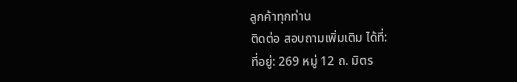ลูกค้าทุกท่าน
ติดต่อ สอบถามเพิ่มเติม ได้ที่:
ที่อยู่: 269 หมู่ 12 ถ. มิตร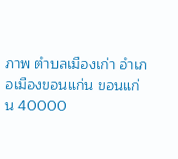ภาพ ตำบลเมืองเก่า อำเภอเมืองขอนแก่น ขอนแก่น 40000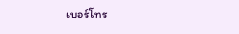เบอร์โทร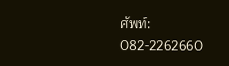ศัพท์: 082-2262660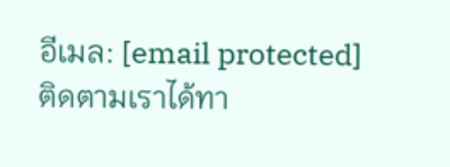อีเมล: [email protected]
ติดตามเราได้ทา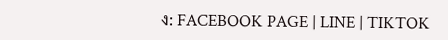ง: FACEBOOK PAGE | LINE | TIKTOK